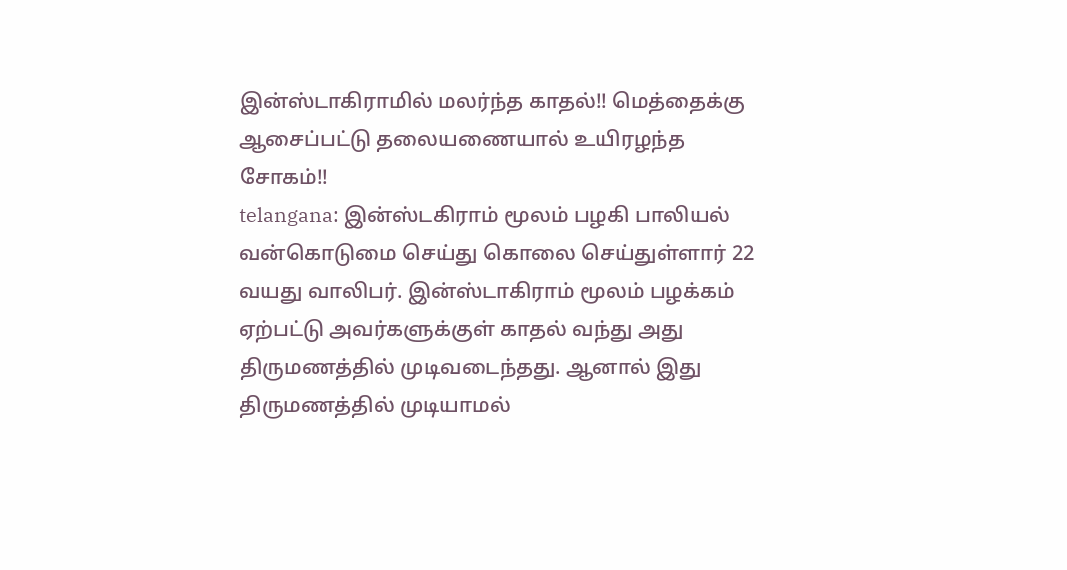இன்ஸ்டாகிராமில் மலர்ந்த காதல்!! மெத்தைக்கு ஆசைப்பட்டு தலையணையால் உயிரழந்த சோகம்!!
telangana: இன்ஸ்டகிராம் மூலம் பழகி பாலியல் வன்கொடுமை செய்து கொலை செய்துள்ளார் 22 வயது வாலிபர். இன்ஸ்டாகிராம் மூலம் பழக்கம் ஏற்பட்டு அவர்களுக்குள் காதல் வந்து அது திருமணத்தில் முடிவடைந்தது. ஆனால் இது திருமணத்தில் முடியாமல்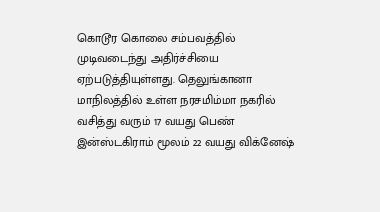கொடூர கொலை சம்பவத்தில் முடிவடைந்து அதிர்ச்சியை ஏற்படுத்தியுள்ளது. தெலுங்கானா மாநிலத்தில் உள்ள நரசமிம்மா நகரில் வசித்து வரும் 17 வயது பெண் இன்ஸ்டகிராம் மூலம் 22 வயது விக்னேஷ்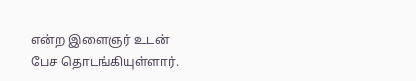என்ற இளைஞர் உடன் பேச தொடங்கியுள்ளார்.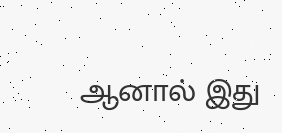ஆனால் இது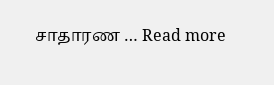சாதாரண … Read more